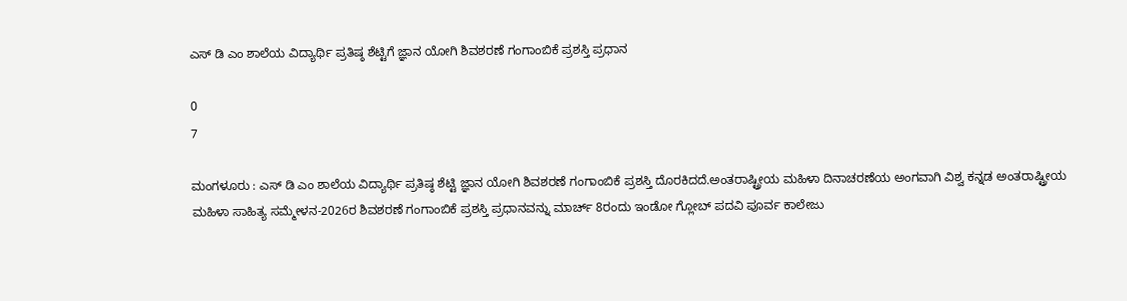ಎಸ್ ಡಿ ಎಂ ಶಾಲೆಯ ವಿದ್ಯಾರ್ಥಿ ಪ್ರತಿಷ್ಠ ಶೆಟ್ಟಿಗೆ ಜ್ಞಾನ ಯೋಗಿ ಶಿವಶರಣೆ ಗಂಗಾಂಬಿಕೆ ಪ್ರಶಸ್ತಿ ಪ್ರಧಾನ

0
7

ಮಂಗಳೂರು : ಎಸ್ ಡಿ ಎಂ ಶಾಲೆಯ ವಿದ್ಯಾರ್ಥಿ ಪ್ರತಿಷ್ಠ ಶೆಟ್ಟಿ ಜ್ಞಾನ ಯೋಗಿ ಶಿವಶರಣೆ ಗಂಗಾಂಬಿಕೆ ಪ್ರಶಸ್ತಿ ದೊರಕಿದದೆ.ಅಂತರಾಷ್ಟ್ರೀಯ ಮಹಿಳಾ ದಿನಾಚರಣೆಯ ಅಂಗವಾಗಿ ವಿಶ್ವ ಕನ್ನಡ ಅಂತರಾಷ್ಟ್ರೀಯ ಮಹಿಳಾ ಸಾಹಿತ್ಯ ಸಮ್ಮೇಳನ-2026ರ ಶಿವಶರಣೆ ಗಂಗಾಂಬಿಕೆ ಪ್ರಶಸ್ತಿ ಪ್ರಧಾನವನ್ನು ಮಾರ್ಚ್ 8ರಂದು ಇಂಡೋ ಗ್ಲೋಬ್ ಪದವಿ ಪೂರ್ವ ಕಾಲೇಜು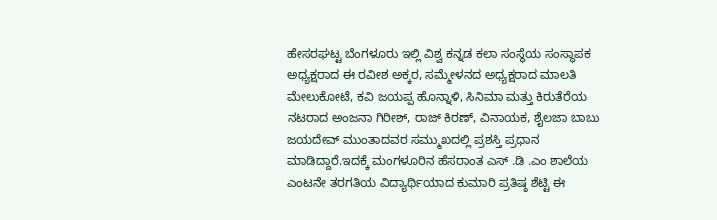ಹೇಸರಘಟ್ಟ ಬೆಂಗಳೂರು ಇಲ್ಲಿ ವಿಶ್ವ ಕನ್ನಡ ಕಲಾ ಸಂಸ್ಥೆಯ ಸಂಸ್ಥಾಪಕ ಅಧ್ಯಕ್ಷರಾದ ಈ ರವೀಶ ಅಕ್ಕರ, ಸಮ್ಮೇಳನದ ಅಧ್ಯಕ್ಷರಾದ ಮಾಲತಿ ಮೇಲುಕೋಟೆ, ಕವಿ ಜಯಪ್ಪ ಹೊನ್ನಾಳಿ, ಸಿನಿಮಾ ಮತ್ತು ಕಿರುತೆರೆಯ ನಟರಾದ ಅಂಜನಾ ಗಿರೀಶ್, ರಾಜ್ ಕಿರಣ್, ವಿನಾಯಕ, ಶೈಲಜಾ ಬಾಬು ಜಯದೇವ್ ಮುಂತಾದವರ ಸಮ್ಮುಖದಲ್ಲಿ ಪ್ರಶಸ್ತಿ ಪ್ರಧಾನ ಮಾಡಿದ್ದಾರೆ.ಇದಕ್ಕೆ ಮಂಗಳೂರಿನ ಹೆಸರಾಂತ ಎಸ್ .ಡಿ .ಎಂ ಶಾಲೆಯ ಎಂಟನೇ ತರಗತಿಯ ವಿದ್ಯಾರ್ಥಿಯಾದ ಕುಮಾರಿ ಪ್ರತಿಷ್ಠ ಶೆಟ್ಟಿ ಈ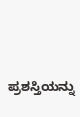ಪ್ರಶಸ್ತಿಯನ್ನು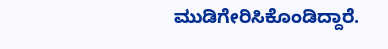ಮುಡಿಗೇರಿಸಿಕೊಂಡಿದ್ದಾರೆ.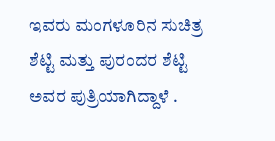ಇವರು ಮಂಗಳೂರಿನ ಸುಚಿತ್ರ ಶೆಟ್ಟಿ ಮತ್ತು ಪುರಂದರ ಶೆಟ್ಟಿ ಅವರ ಪುತ್ರಿಯಾಗಿದ್ದಾಳೆ .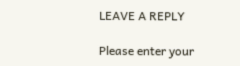LEAVE A REPLY

Please enter your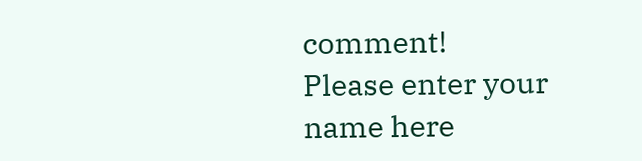comment!
Please enter your name here